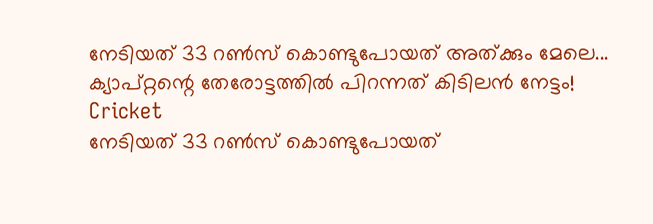നേടിയത് 33 റണ്‍സ് കൊണ്ടുപോയത് അത്ക്കും മേലെ... ക്യാപ്റ്റന്റെ തേരോട്ടത്തില്‍ പിറന്നത് കിടിലന്‍ നേട്ടം!
Cricket
നേടിയത് 33 റണ്‍സ് കൊണ്ടുപോയത്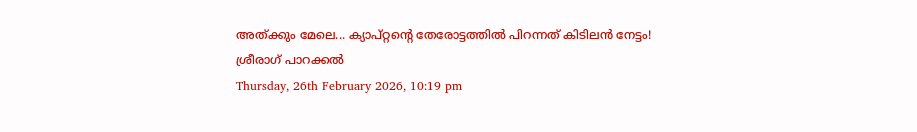അത്ക്കും മേലെ... ക്യാപ്റ്റന്റെ തേരോട്ടത്തില്‍ പിറന്നത് കിടിലന്‍ നേട്ടം!
ശ്രീരാഗ് പാറക്കല്‍
Thursday, 26th February 2026, 10:19 pm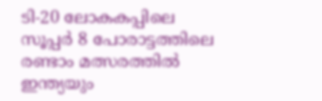ടി-20 ലോകകപ്പിലെ സൂപ്പര്‍ 8 പോരാട്ടത്തിലെ രണ്ടാം മത്സരത്തില്‍ ഇന്ത്യയും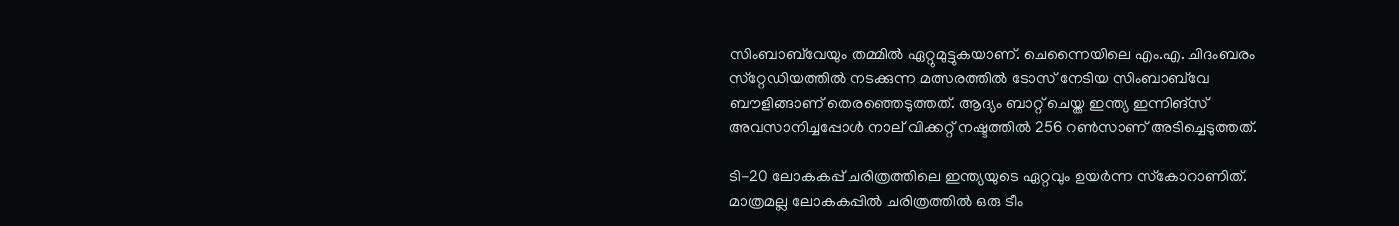സിംബാബ്‌വേയും തമ്മില്‍ ഏറ്റുമുട്ടുകയാണ്. ചെന്നൈയിലെ എം.എ. ചിദംബരം സ്‌റ്റേഡിയത്തില്‍ നടക്കുന്ന മത്സരത്തില്‍ ടോസ് നേടിയ സിംബാബ്‌വേ ബൗളിങ്ങാണ് തെരഞ്ഞെടുത്തത്. ആദ്യം ബാറ്റ് ചെയ്ത ഇന്ത്യ ഇന്നിങ്‌സ് അവസാനിച്ചപ്പോള്‍ നാല് വിക്കറ്റ് നഷ്ടത്തില്‍ 256 റണ്‍സാണ് അടിച്ചെടുത്തത്.

ടി-20 ലോകകപ്പ് ചരിത്രത്തിലെ ഇന്ത്യയുടെ ഏറ്റവും ഉയര്‍ന്ന സ്‌കോറാണിത്. മാത്രമല്ല ലോകകപ്പില്‍ ചരിത്രത്തില്‍ ഒരു ടീം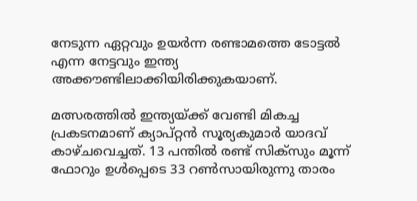നേടുന്ന ഏറ്റവും ഉയര്‍ന്ന രണ്ടാമത്തെ ടോട്ടല്‍ എന്ന നേട്ടവും ഇന്ത്യ അക്കൗണ്ടിലാക്കിയിരിക്കുകയാണ്.

മത്സരത്തില്‍ ഇന്ത്യയ്ക്ക് വേണ്ടി മികച്ച പ്രകടനമാണ് ക്യാപ്റ്റന്‍ സൂര്യകുമാര്‍ യാദവ് കാഴ്ചവെച്ചത്. 13 പന്തില്‍ രണ്ട് സിക്‌സും മൂന്ന് ഫോറും ഉള്‍പ്പെടെ 33 റണ്‍സായിരുന്നു താരം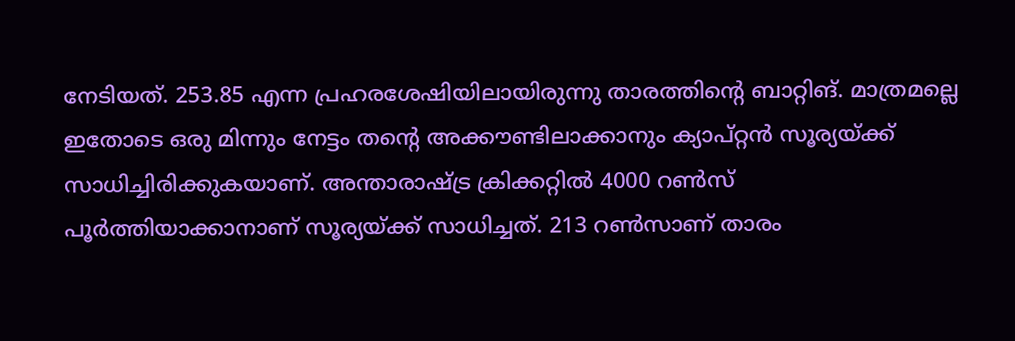നേടിയത്. 253.85 എന്ന പ്രഹരശേഷിയിലായിരുന്നു താരത്തിന്റെ ബാറ്റിങ്. മാത്രമല്ലെ ഇതോടെ ഒരു മിന്നും നേട്ടം തന്റെ അക്കൗണ്ടിലാക്കാനും ക്യാപ്റ്റന്‍ സൂര്യയ്ക്ക് സാധിച്ചിരിക്കുകയാണ്. അന്താരാഷ്ട്ര ക്രിക്കറ്റില്‍ 4000 റണ്‍സ് പൂര്‍ത്തിയാക്കാനാണ് സൂര്യയ്ക്ക് സാധിച്ചത്. 213 റണ്‍സാണ് താരം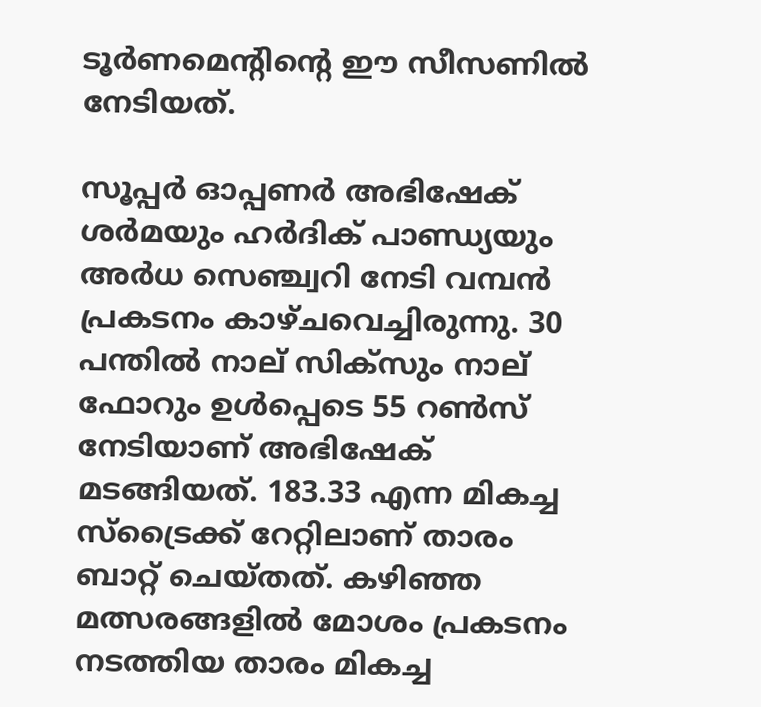ടൂര്‍ണമെന്റിന്റെ ഈ സീസണില്‍ നേടിയത്.

സൂപ്പര്‍ ഓപ്പണര്‍ അഭിഷേക് ശര്‍മയും ഹര്‍ദിക് പാണ്ഡ്യയും അര്‍ധ സെഞ്ച്വറി നേടി വമ്പന്‍ പ്രകടനം കാഴ്ചവെച്ചിരുന്നു. 30 പന്തില്‍ നാല് സിക്‌സും നാല് ഫോറും ഉള്‍പ്പെടെ 55 റണ്‍സ് നേടിയാണ് അഭിഷേക് മടങ്ങിയത്. 183.33 എന്ന മികച്ച സ്‌ട്രൈക്ക് റേറ്റിലാണ് താരം ബാറ്റ് ചെയ്തത്. കഴിഞ്ഞ മത്സരങ്ങളില്‍ മോശം പ്രകടനം നടത്തിയ താരം മികച്ച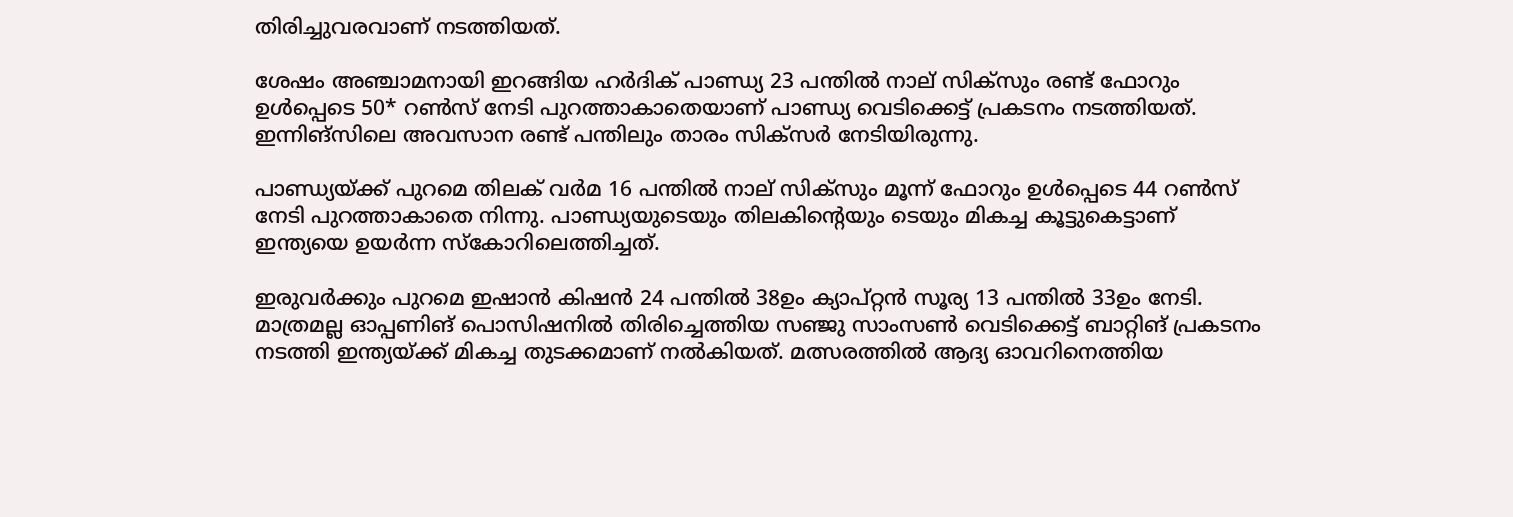തിരിച്ചുവരവാണ് നടത്തിയത്.

ശേഷം അഞ്ചാമനായി ഇറങ്ങിയ ഹര്‍ദിക് പാണ്ഡ്യ 23 പന്തില്‍ നാല് സിക്‌സും രണ്ട് ഫോറും ഉള്‍പ്പെടെ 50* റണ്‍സ് നേടി പുറത്താകാതെയാണ് പാണ്ഡ്യ വെടിക്കെട്ട് പ്രകടനം നടത്തിയത്. ഇന്നിങ്‌സിലെ അവസാന രണ്ട് പന്തിലും താരം സിക്‌സര്‍ നേടിയിരുന്നു.

പാണ്ഡ്യയ്ക്ക് പുറമെ തിലക് വര്‍മ 16 പന്തില്‍ നാല് സിക്‌സും മൂന്ന് ഫോറും ഉള്‍പ്പെടെ 44 റണ്‍സ് നേടി പുറത്താകാതെ നിന്നു. പാണ്ഡ്യയുടെയും തിലകിന്റെയും ടെയും മികച്ച കൂട്ടുകെട്ടാണ് ഇന്ത്യയെ ഉയര്‍ന്ന സ്‌കോറിലെത്തിച്ചത്.

ഇരുവര്‍ക്കും പുറമെ ഇഷാന്‍ കിഷന്‍ 24 പന്തില്‍ 38ഉം ക്യാപ്റ്റന്‍ സൂര്യ 13 പന്തില്‍ 33ഉം നേടി. മാത്രമല്ല ഓപ്പണിങ് പൊസിഷനില്‍ തിരിച്ചെത്തിയ സഞ്ജു സാംസണ്‍ വെടിക്കെട്ട് ബാറ്റിങ് പ്രകടനം നടത്തി ഇന്ത്യയ്ക്ക് മികച്ച തുടക്കമാണ് നല്‍കിയത്. മത്സരത്തില്‍ ആദ്യ ഓവറിനെത്തിയ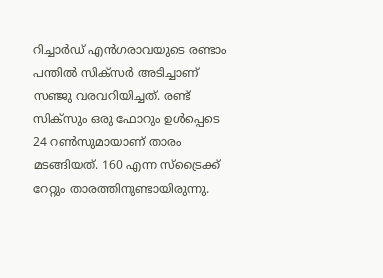റിച്ചാര്‍ഡ് എന്‍ഗരാവയുടെ രണ്ടാം പന്തില്‍ സിക്‌സര്‍ അടിച്ചാണ് സഞ്ജു വരവറിയിച്ചത്. രണ്ട് സിക്‌സും ഒരു ഫോറും ഉള്‍പ്പെടെ 24 റണ്‍സുമായാണ് താരം മടങ്ങിയത്. 160 എന്ന സ്‌ട്രൈക്ക് റേറ്റും താരത്തിനുണ്ടായിരുന്നു.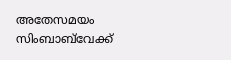അതേസമയം സിംബാബ്‌വേക്ക്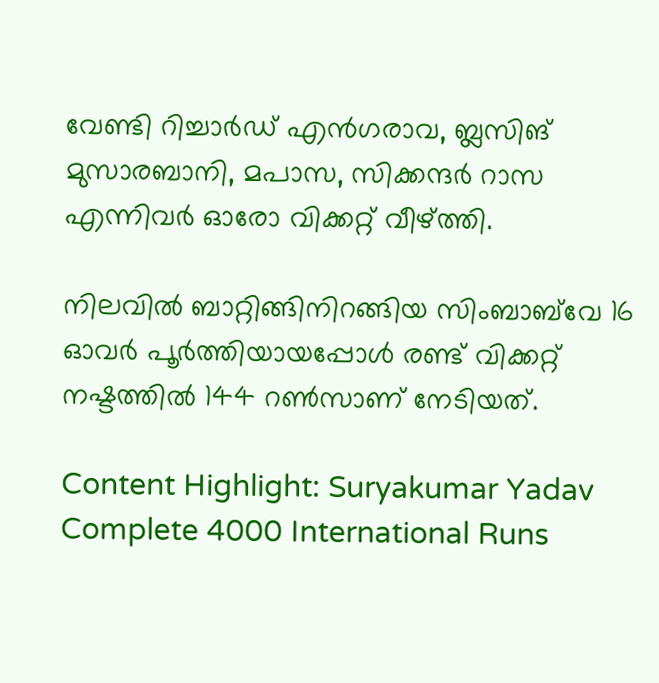വേണ്ടി റിച്ചാര്‍ഡ് എന്‍ഗരാവ, ബ്ലസിങ് മുസാരബാനി, മപാസ, സിക്കന്ദര്‍ റാസ എന്നിവര്‍ ഓരോ വിക്കറ്റ് വീഴ്ത്തി.

നിലവില്‍ ബാറ്റിങ്ങിനിറങ്ങിയ സിംബാബ്‌വേ 16 ഓവര്‍ പൂര്‍ത്തിയായപ്പോള്‍ രണ്ട് വിക്കറ്റ് നഷ്ടത്തില്‍ 144 റണ്‍സാണ് നേടിയത്.

Content Highlight: Suryakumar Yadav Complete 4000 International Runs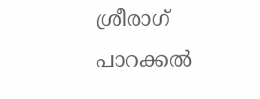ശ്രീരാഗ് പാറക്കല്‍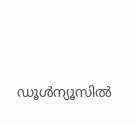ഡൂള്‍ന്യൂസില്‍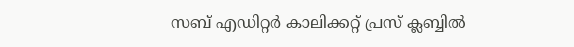സബ് എഡിറ്റര്‍ കാലിക്കറ്റ് പ്രസ് ക്ലബ്ബില്‍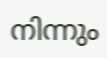നിന്നും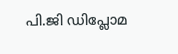പി.ജി ഡിപ്ലോമ